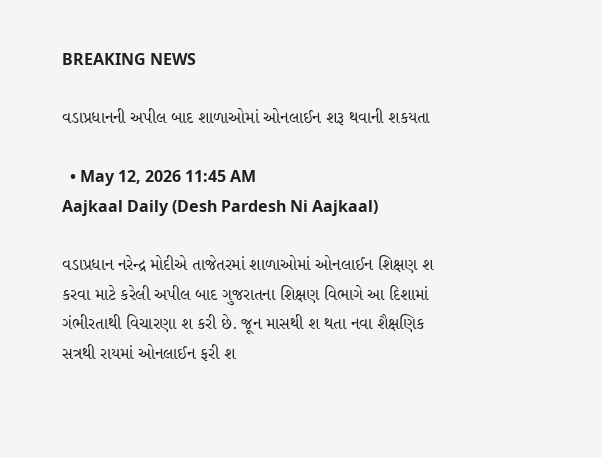BREAKING NEWS

વડાપ્રધાનની અપીલ બાદ શાળાઓમાં ઓનલાઈન શરૂ થવાની શકયતા

  • May 12, 2026 11:45 AM
Aajkaal Daily (Desh Pardesh Ni Aajkaal)

વડાપ્રધાન નરેન્દ્ર મોદીએ તાજેતરમાં શાળાઓમાં ઓનલાઈન શિક્ષણ શ કરવા માટે કરેલી અપીલ બાદ ગુજરાતના શિક્ષણ વિભાગે આ દિશામાં ગંભીરતાથી વિચારણા શ કરી છે. જૂન માસથી શ થતા નવા શૈક્ષણિક સત્રથી રાયમાં ઓનલાઈન ફરી શ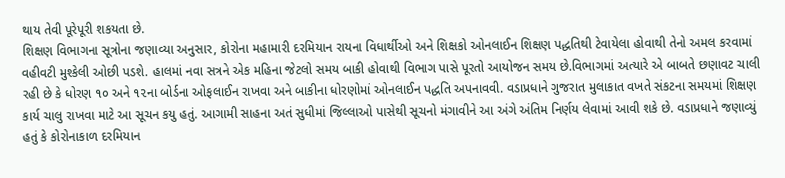થાય તેવી પૂરેપૂરી શકયતા છે.
શિક્ષણ વિભાગના સૂત્રોના જણાવ્યા અનુસાર, કોરોના મહામારી દરમિયાન રાયના વિધાર્થીઓ અને શિક્ષકો ઓનલાઈન શિક્ષણ પદ્ધતિથી ટેવાયેલા હોવાથી તેનો અમલ કરવામાં વહીવટી મુશ્કેલી ઓછી પડશે. હાલમાં નવા સત્રને એક મહિના જેટલો સમય બાકી હોવાથી વિભાગ પાસે પૂરતો આયોજન સમય છે.વિભાગમાં અત્યારે એ બાબતે છણાવટ ચાલી રહી છે કે ધોરણ ૧૦ અને ૧૨ના બોર્ડના ઓફલાઈન રાખવા અને બાકીના ધોરણોમાં ઓનલાઈન પદ્ધતિ અપનાવવી. વડાપ્રધાને ગુજરાત મુલાકાત વખતે સંકટના સમયમાં શિક્ષણ કાર્ય ચાલુ રાખવા માટે આ સૂચન કયુ હતું. આગામી સાહના અતં સુધીમાં જિલ્લાઓ પાસેથી સૂચનો મંગાવીને આ અંગે અંતિમ નિર્ણય લેવામાં આવી શકે છે. વડાપ્રધાને જણાવ્યું હતું કે કોરોનાકાળ દરમિયાન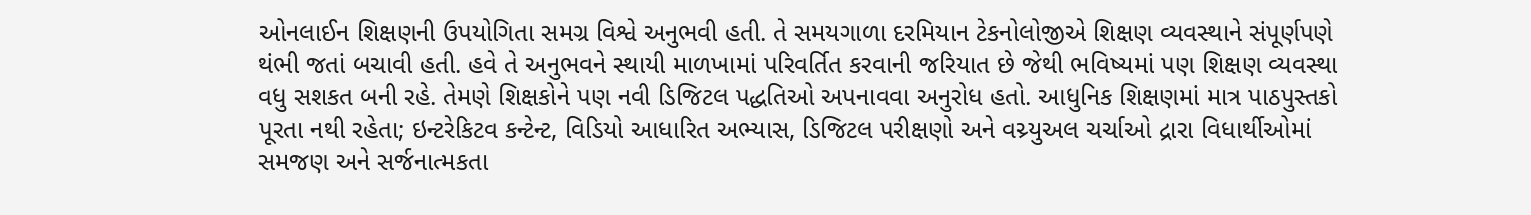ઓનલાઈન શિક્ષણની ઉપયોગિતા સમગ્ર વિશ્વે અનુભવી હતી. તે સમયગાળા દરમિયાન ટેકનોલોજીએ શિક્ષણ વ્યવસ્થાને સંપૂર્ણપણે થંભી જતાં બચાવી હતી. હવે તે અનુભવને સ્થાયી માળખામાં પરિવર્તિત કરવાની જરિયાત છે જેથી ભવિષ્યમાં પણ શિક્ષણ વ્યવસ્થા વધુ સશકત બની રહે. તેમણે શિક્ષકોને પણ નવી ડિજિટલ પદ્ધતિઓ અપનાવવા અનુરોધ હતો. આધુનિક શિક્ષણમાં માત્ર પાઠપુસ્તકો પૂરતા નથી રહેતા; ઇન્ટરેકિટવ કન્ટેન્ટ, વિડિયો આધારિત અભ્યાસ, ડિજિટલ પરીક્ષણો અને વચ્ર્યુઅલ ચર્ચાઓ દ્રારા વિધાર્થીઓમાં સમજણ અને સર્જનાત્મકતા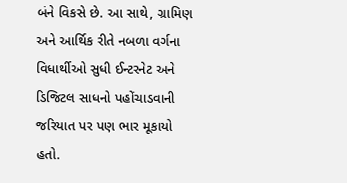બંને વિકસે છે. આ સાથે, ગ્રામિણ અને આર્થિક રીતે નબળા વર્ગના વિધાર્થીઓ સુધી ઈન્ટરનેટ અને ડિજિટલ સાધનો પહોંચાડવાની જરિયાત પર પણ ભાર મૂકાયો હતો.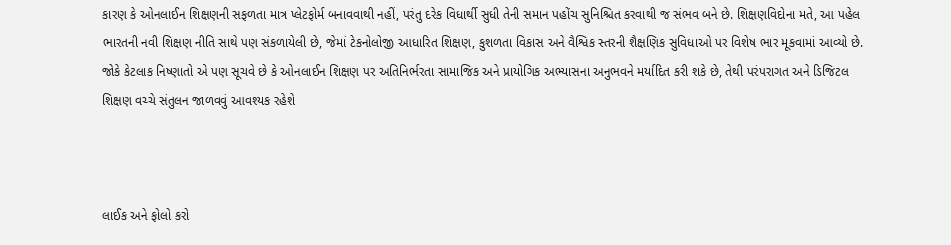કારણ કે ઓનલાઈન શિક્ષણની સફળતા માત્ર પ્લેટફોર્મ બનાવવાથી નહીં, પરંતુ દરેક વિધાર્થી સુધી તેની સમાન પહોંચ સુનિશ્ચિત કરવાથી જ સંભવ બને છે. શિક્ષણવિદોના મતે, આ પહેલ ભારતની નવી શિક્ષણ નીતિ સાથે પણ સંકળાયેલી છે, જેમાં ટેકનોલોજી આધારિત શિક્ષણ, કુશળતા વિકાસ અને વૈશ્વિક સ્તરની શૈક્ષણિક સુવિધાઓ પર વિશેષ ભાર મૂકવામાં આવ્યો છે. જોકે કેટલાક નિષ્ણાતો એ પણ સૂચવે છે કે ઓનલાઈન શિક્ષણ પર અતિનિર્ભરતા સામાજિક અને પ્રાયોગિક અભ્યાસના અનુભવને મર્યાદિત કરી શકે છે, તેથી પરંપરાગત અને ડિજિટલ શિક્ષણ વચ્ચે સંતુલન જાળવવું આવશ્યક રહેશે



લાઈક અને ફોલો કરો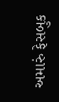અમારું ફેસબુક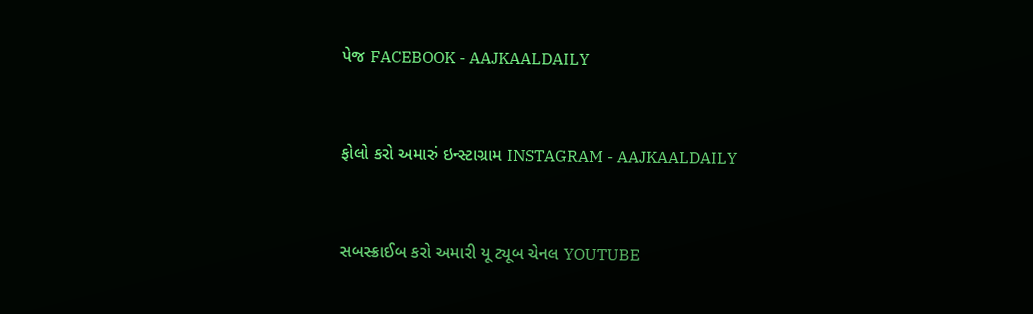પેજ FACEBOOK - AAJKAALDAILY


ફોલો કરો અમારું ઇન્સ્ટાગ્રામ INSTAGRAM - AAJKAALDAILY


સબસ્ક્રાઈબ કરો અમારી યૂ ટ્યૂબ ચેનલ YOUTUBE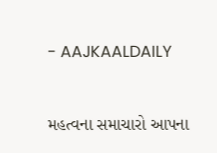- AAJKAALDAILY


મહત્વના સમાચારો આપના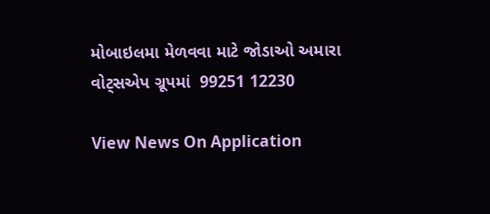મોબાઇલમા મેળવવા માટે જોડાઓ અમારા વોટ્સએપ ગ્રૂપમાં  99251 12230

View News On Application